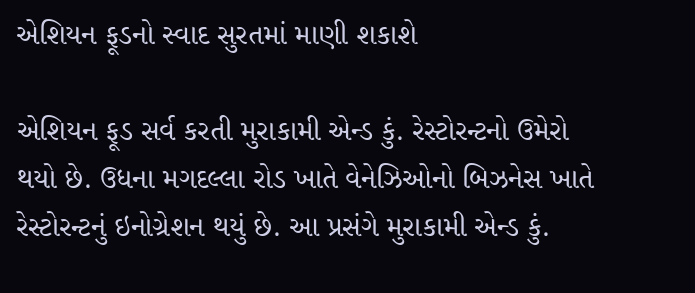એશિયન ફૂડનો સ્વાદ સુરતમાં માણી શકાશે

એશિયન ફૂડ સર્વ કરતી મુરાકામી એન્ડ કું. રેસ્ટોરન્ટનો ઉમેરો થયો છે. ઉધના મગદલ્લા રોડ ખાતે વેનેઝિઓનો બિઝનેસ ખાતે રેસ્ટોરન્ટનું ઇનોગ્રેશન થયું છે. આ પ્રસંગે મુરાકામી એન્ડ કું.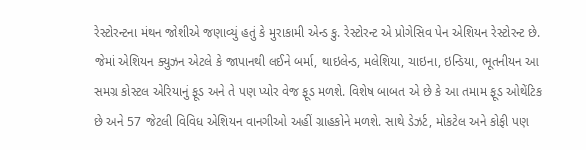રેસ્ટોરન્ટના મંથન જોશીએ જણાવ્યું હતું કે મુરાકામી એન્ડ કુ. રેસ્ટોરન્ટ એ પ્રોગેસિવ પેન એશિયન રેસ્ટોરન્ટ છે. જેમાં એશિયન ક્યુઝન એટલે કે જાપાનથી લઈને બર્મા, થાઇલેન્ડ, મલેશિયા, ચાઇના, ઇન્ડિયા, ભૂતનીયન આ સમગ્ર કોસ્ટલ એરિયાનું ફૂડ અને તે પણ પ્યોર વેજ ફૂડ મળશે. વિશેષ બાબત એ છે કે આ તમામ ફૂડ ઓથેંટિક છે અને 57 જેટલી વિવિધ એશિયન વાનગીઓ અહીં ગ્રાહકોને મળશે. સાથે ડેઝર્ટ, મોકટેલ અને કોફી પણ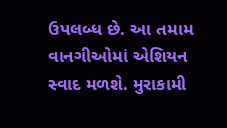ઉપલબ્ધ છે. આ તમામ વાનગીઓમાં એશિયન સ્વાદ મળશે. મુરાકામી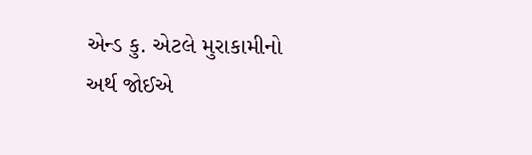એન્ડ કુ. એટલે મુરાકામીનો અર્થ જોઈએ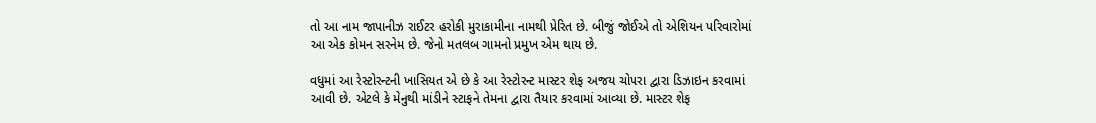તો આ નામ જાપાનીઝ રાઈટર હરોકી મુરાકામીના નામથી પ્રેરિત છે. બીજું જોઈએ તો એશિયન પરિવારોમાં આ એક કોમન સરનેમ છે. જેનો મતલબ ગામનો પ્રમુખ એમ થાય છે.

વધુમાં આ રેસ્ટોરન્ટની ખાસિયત એ છે કે આ રેસ્ટોરન્ટ માસ્ટર શેફ અજય ચોપરા દ્વારા ડિઝાઇન કરવામાં આવી છે. એટલે કે મેનુથી માંડીને સ્ટાફને તેમના દ્વારા તૈયાર કરવામાં આવ્યા છે. માસ્ટર શેફ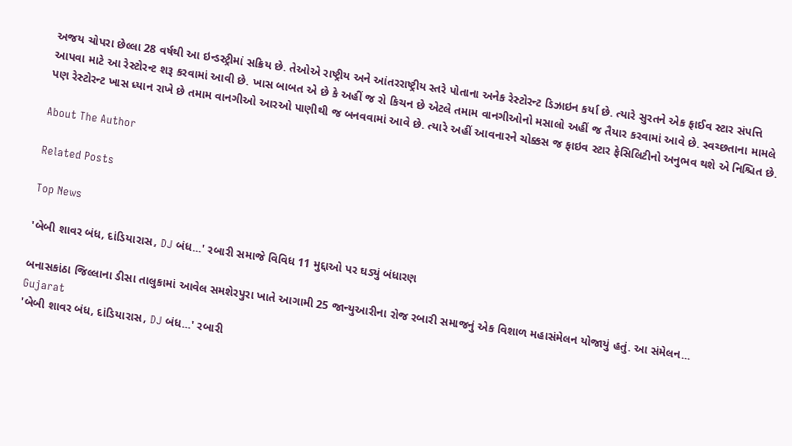અજય ચોપરા છેલ્લા 28 વર્ષથી આ ઇન્ડસ્ટ્રીમાં સક્રિય છે. તેઓએ રાષ્ટ્રીય અને આંતરરાષ્ટ્રીય સ્તરે પોતાના અનેક રેસ્ટોરન્ટ ડિઝાઇન કર્યા છે. ત્યારે સુરતને એક ફાઈવ સ્ટાર સંપત્તિ આપવા માટે આ રેસ્ટોરન્ટ શરૂ કરવામાં આવી છે. ખાસ બાબત એ છે કે અહીં જ રો કિચન છે એટલે તમામ વાનગીઓનો મસાલો અહીં જ તૈયાર કરવામાં આવે છે. સ્વચ્છતાના મામલે પણ રેસ્ટોરન્ટ ખાસ ધ્યાન રાખે છે તમામ વાનગીઓ આરઓ પાણીથી જ બનવવામાં આવે છે. ત્યારે અહીં આવનારને ચોક્કસ જ ફાઇવ સ્ટાર ફેસિલિટીનો અનુભવ થશે એ નિશ્ચિત છે.

About The Author

Related Posts

Top News

'બેબી શાવર બંધ, દાંડિયારાસ, DJ બંધ...' રબારી સમાજે વિવિધ 11 મુદ્દાઓ પર ઘડ્યું બંધારણ

બનાસકાંઠા જિલ્લાના ડીસા તાલુકામાં આવેલ સમશેરપુરા ખાતે આગામી 25 જાન્યુઆરીના રોજ રબારી સમાજનું એક વિશાળ મહાસંમેલન યોજાયું હતું. આ સંમેલન...
Gujarat
'બેબી શાવર બંધ, દાંડિયારાસ, DJ બંધ...' રબારી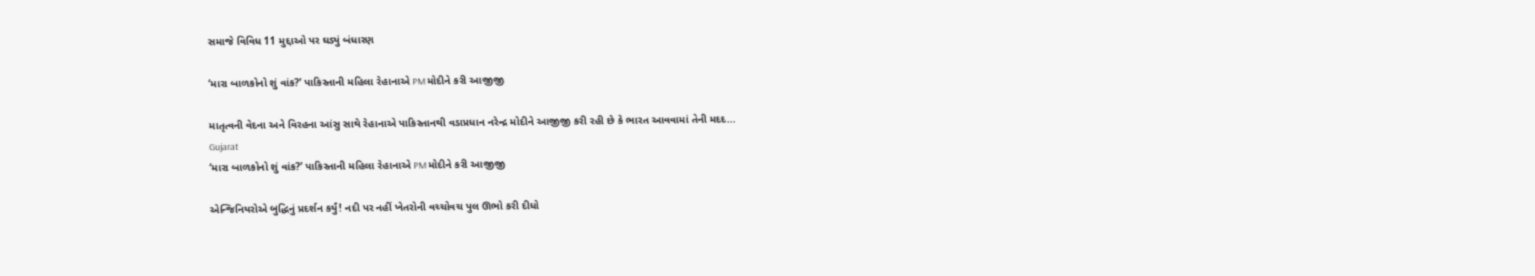સમાજે વિવિધ 11 મુદ્દાઓ પર ઘડ્યું બંધારણ

‘મારા બાળકોનો શું વાંક?’ પાકિસ્તાની મહિલા રેહાનાએ PM મોદીને કરી આજીજી

માતૃત્વની વેદના અને વિરહના આંસુ સાથે રેહાનાએ પાકિસ્તાનથી વડાપ્રધાન નરેન્દ્ર મોદીને આજીજી કરી રહી છે કે ભારત આવવામાં તેની મદદ...
Gujarat
‘મારા બાળકોનો શું વાંક?’ પાકિસ્તાની મહિલા રેહાનાએ PM મોદીને કરી આજીજી

એન્જિનિયરોએ બુદ્ધિનું પ્રદર્શન કર્યું! નદી પર નહીં ખેતરોની વચ્ચોવચ પુલ ઊભો કરી દીધો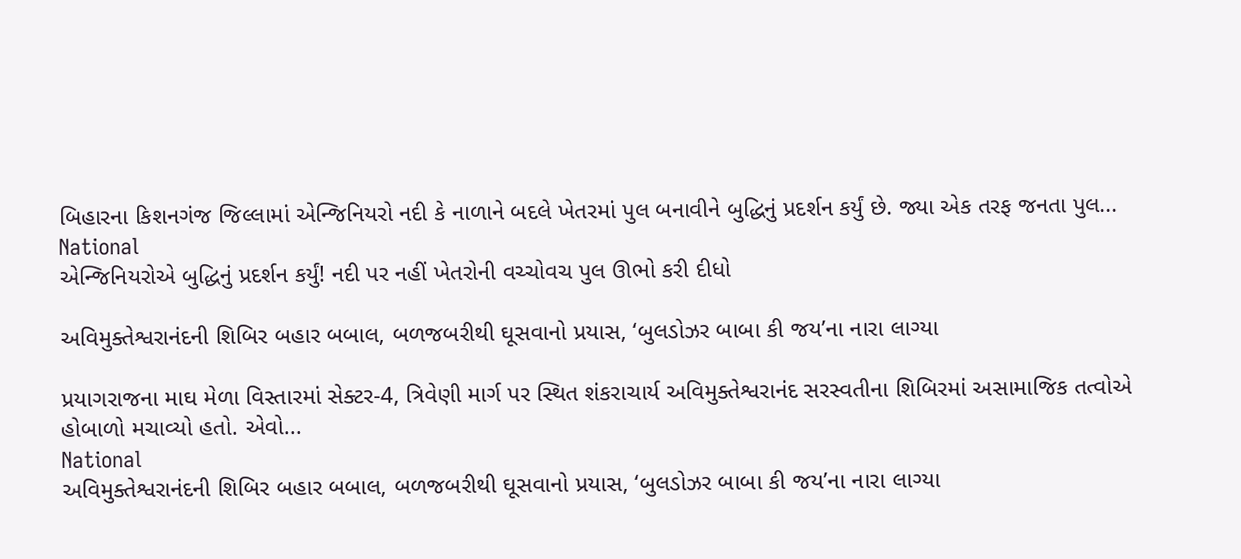બિહારના કિશનગંજ જિલ્લામાં એન્જિનિયરો નદી કે નાળાને બદલે ખેતરમાં પુલ બનાવીને બુદ્ધિનું પ્રદર્શન કર્યું છે. જ્યા એક તરફ જનતા પુલ...
National
એન્જિનિયરોએ બુદ્ધિનું પ્રદર્શન કર્યું! નદી પર નહીં ખેતરોની વચ્ચોવચ પુલ ઊભો કરી દીધો

અવિમુક્તેશ્વરાનંદની શિબિર બહાર બબાલ, બળજબરીથી ઘૂસવાનો પ્રયાસ, ‘બુલડોઝર બાબા કી જય’ના નારા લાગ્યા

પ્રયાગરાજના માઘ મેળા વિસ્તારમાં સેક્ટર-4, ત્રિવેણી માર્ગ પર સ્થિત શંકરાચાર્ય અવિમુક્તેશ્વરાનંદ સરસ્વતીના શિબિરમાં અસામાજિક તત્વોએ હોબાળો મચાવ્યો હતો. એવો...
National
અવિમુક્તેશ્વરાનંદની શિબિર બહાર બબાલ, બળજબરીથી ઘૂસવાનો પ્રયાસ, ‘બુલડોઝર બાબા કી જય’ના નારા લાગ્યા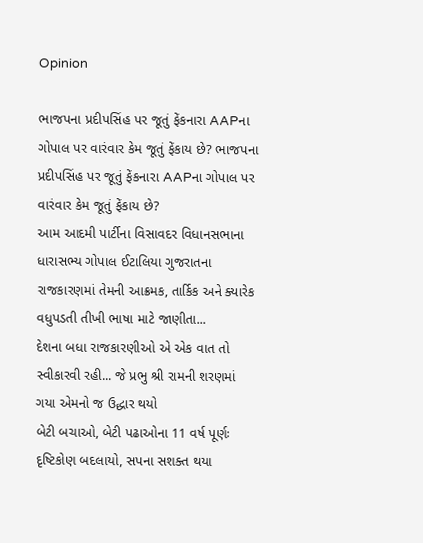Opinion

ભાજપના પ્રદીપસિંહ પર જૂતું ફેંકનારા AAPના ગોપાલ પર વારંવાર કેમ જૂતું ફેંકાય છે? ભાજપના પ્રદીપસિંહ પર જૂતું ફેંકનારા AAPના ગોપાલ પર વારંવાર કેમ જૂતું ફેંકાય છે?
આમ આદમી પાર્ટીના વિસાવદર વિધાનસભાના ધારાસભ્ય ગોપાલ ઈટાલિયા ગુજરાતના રાજકારણમાં તેમની આક્રમક, તાર્કિક અને ક્યારેક વધુપડતી તીખી ભાષા માટે જાણીતા...
દેશના બધા રાજકારણીઓ એ એક વાત તો સ્વીકારવી રહી... જે પ્રભુ શ્રી રામની શરણમાં ગયા એમનો જ ઉદ્ધાર થયો
બેટી બચાઓ, બેટી પઢાઓના 11 વર્ષ પૂર્ણઃ દૃષ્ટિકોણ બદલાયો, સપના સશક્ત થયા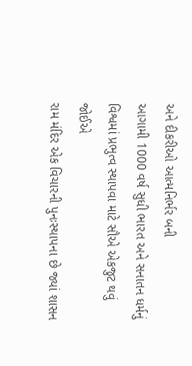અને દીકરીઓ આત્મનિર્ભર બની
આગામી 1000 વર્ષ સુધી ભારત અને સનાતન ધર્મનું વિશ્વમાં પ્રભુત્વ સ્થાપવા માટે સૌએ એકજુટ થવું જોઈએ
રામ મંદિર એક વિચારની પુનઃસ્થાપના છે જ્યાં શાસન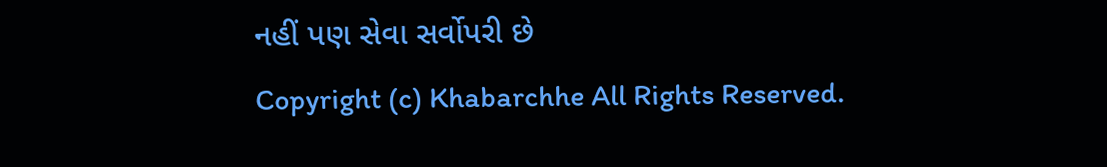નહીં પણ સેવા સર્વોપરી છે
Copyright (c) Khabarchhe All Rights Reserved.